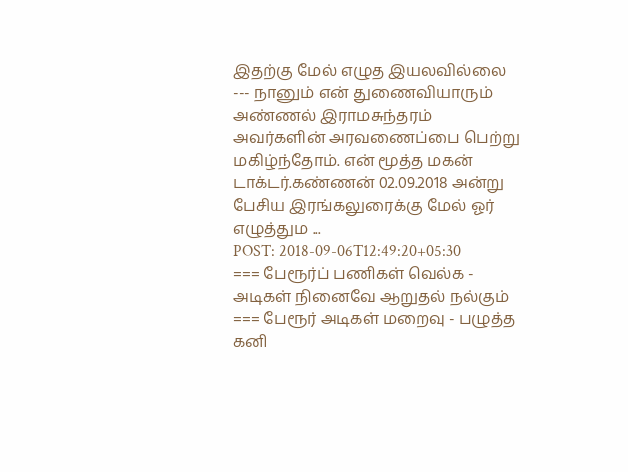இதற்கு மேல் எழுத இயலவில்லை --- நானும் என் துணைவியாரும் அண்ணல் இராமசுந்தரம் அவர்களின் அரவணைப்பை பெற்று மகிழ்ந்தோம். என் மூத்த மகன் டாக்டர்.கண்ணன் 02.09.2018 அன்று பேசிய இரங்கலுரைக்கு மேல் ஓர் எழுத்தும ...
POST: 2018-09-06T12:49:20+05:30
=== பேரூர்ப் பணிகள் வெல்க - அடிகள் நினைவே ஆறுதல் நல்கும் === பேரூர் அடிகள் மறைவு - பழுத்த கனி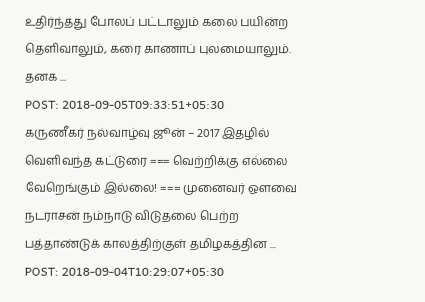உதிர்ந்தது போலப் பட்டாலும் கலை பயின்ற தெளிவாலும், கரை காணாப் புலமையாலும். தனக ...
POST: 2018-09-05T09:33:51+05:30
கருணீகர் நல்வாழ்வு ஜூன் – 2017 இதழில் வெளிவந்த கட்டுரை === வெற்றிக்கு எல்லை வேறெங்கும் இல்லை! === முனைவர் ஔவை நடராசன் நம்நாடு விடுதலை பெற்ற பத்தாண்டுக் காலத்திற்குள் தமிழகத்தின ...
POST: 2018-09-04T10:29:07+05:30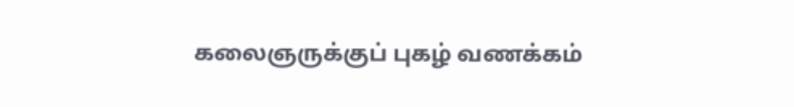கலைஞருக்குப் புகழ் வணக்கம்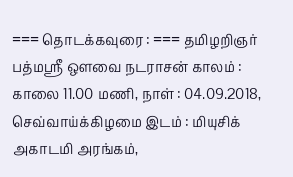=== தொடக்கவுரை : === தமிழறிஞர் பத்மஸ்ரீ ஔவை நடராசன் காலம் : காலை 11.00 மணி, நாள் : 04.09.2018, செவ்வாய்க்கிழமை இடம் : மியுசிக் அகாடமி அரங்கம்,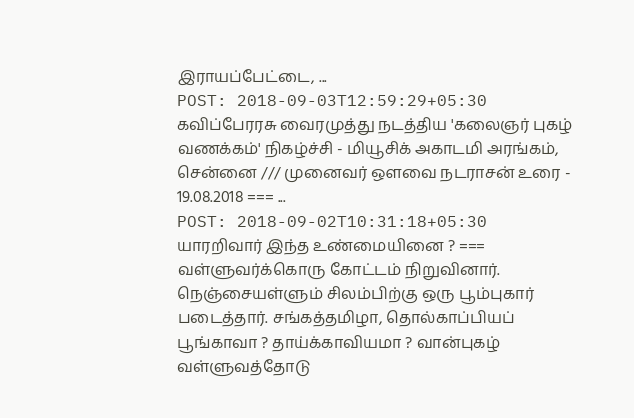இராயப்பேட்டை, ...
POST: 2018-09-03T12:59:29+05:30
கவிப்பேரரசு வைரமுத்து நடத்திய 'கலைஞர் புகழ் வணக்கம்' நிகழ்ச்சி - மியூசிக் அகாடமி அரங்கம், சென்னை /// முனைவர் ஔவை நடராசன் உரை - 19.08.2018 === ...
POST: 2018-09-02T10:31:18+05:30
யாரறிவார் இந்த உண்மையினை ? === வள்ளுவர்க்கொரு கோட்டம் நிறுவினார். நெஞ்சையள்ளும் சிலம்பிற்கு ஒரு பூம்புகார் படைத்தார். சங்கத்தமிழா, தொல்காப்பியப் பூங்காவா ? தாய்க்காவியமா ? வான்புகழ் வள்ளுவத்தோடு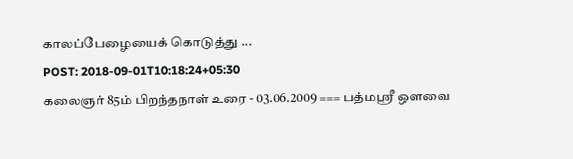காலப்பேழையைக் கொடுத்து ...
POST: 2018-09-01T10:18:24+05:30
கலைஞர் 85ம் பிறந்தநாள் உரை - 03.06.2009 === பத்மஸ்ரீ ஔவை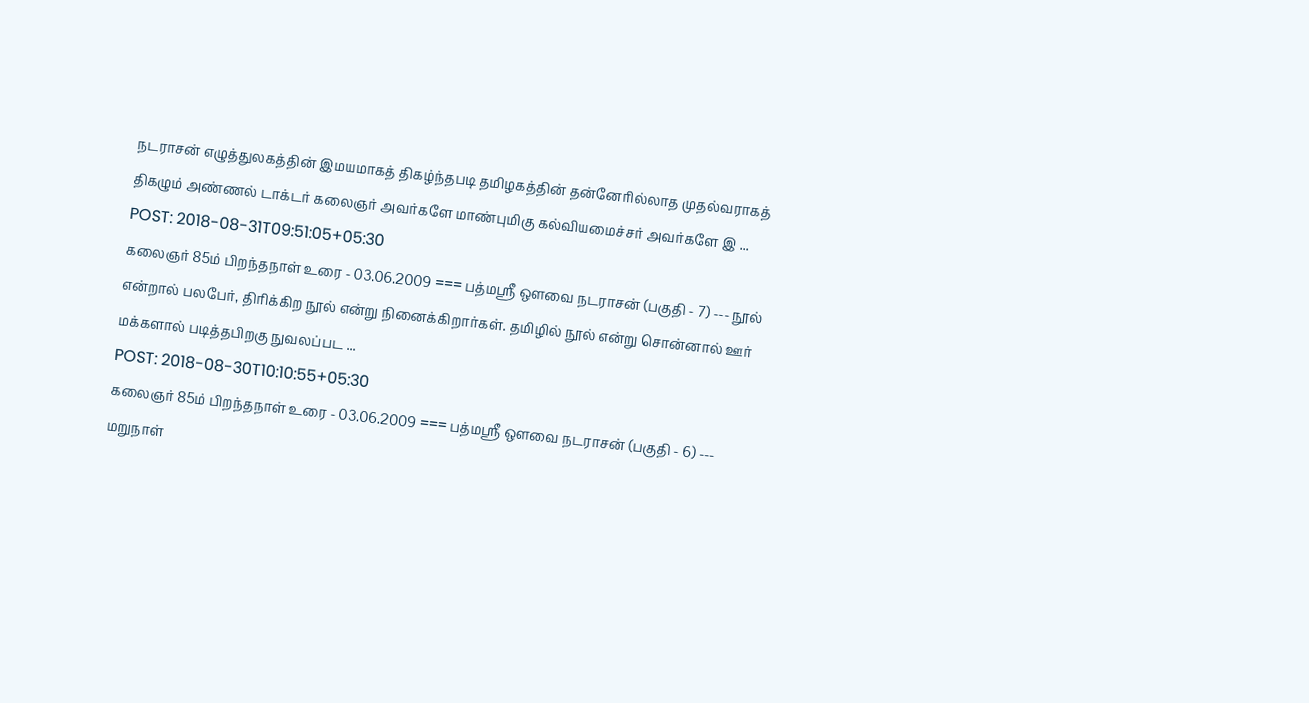நடராசன் எழுத்துலகத்தின் இமயமாகத் திகழ்ந்தபடி தமிழகத்தின் தன்னேரில்லாத முதல்வராகத் திகழும் அண்ணல் டாக்டர் கலைஞர் அவர்களே மாண்புமிகு கல்வியமைச்சர் அவர்களே இ ...
POST: 2018-08-31T09:51:05+05:30
கலைஞர் 85ம் பிறந்தநாள் உரை - 03.06.2009 === பத்மஸ்ரீ ஔவை நடராசன் (பகுதி - 7) --- நூல் என்றால் பலபேர், திரிக்கிற நூல் என்று நினைக்கிறார்கள். தமிழில் நூல் என்று சொன்னால் ஊர் மக்களால் படித்தபிறகு நுவலப்பட ...
POST: 2018-08-30T10:10:55+05:30
கலைஞர் 85ம் பிறந்தநாள் உரை - 03.06.2009 === பத்மஸ்ரீ ஔவை நடராசன் (பகுதி - 6) --- மறுநாள்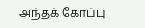அந்தக் கோப்பு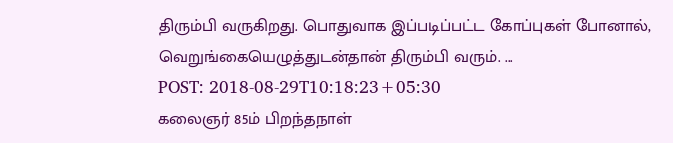திரும்பி வருகிறது. பொதுவாக இப்படிப்பட்ட கோப்புகள் போனால், வெறுங்கையெழுத்துடன்தான் திரும்பி வரும். ...
POST: 2018-08-29T10:18:23+05:30
கலைஞர் 85ம் பிறந்தநாள்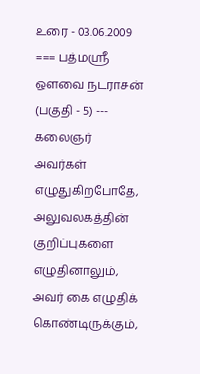உரை - 03.06.2009 === பத்மஸ்ரீ ஔவை நடராசன் (பகுதி - 5) --- கலைஞர் அவர்கள் எழுதுகிறபோதே, அலுவலகத்தின் குறிப்புகளை எழுதினாலும், அவர் கை எழுதிக் கொண்டிருக்கும்,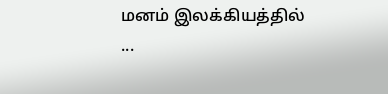மனம் இலக்கியத்தில் ...